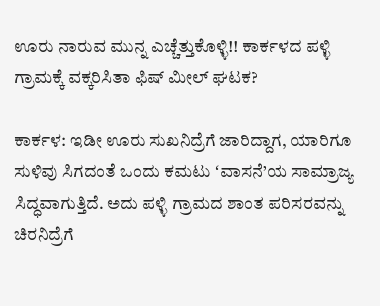ಊರು ನಾರುವ ಮುನ್ನ ಎಚ್ಚೆತ್ತುಕೊಳ್ಳಿ!! ಕಾರ್ಕಳದ ಪಳ್ಳಿ ಗ್ರಾಮಕ್ಕೆ ವಕ್ಕರಿಸಿತಾ ಫಿಷ್‌ ಮೀಲ್‌ ಘಟಕ?

ಕಾರ್ಕಳ: ಇಡೀ ಊರು ಸುಖನಿದ್ರೆಗೆ ಜಾರಿದ್ದಾಗ, ಯಾರಿಗೂ ಸುಳಿವು ಸಿಗದಂತೆ ಒಂದು ಕಮಟು ʻವಾಸನೆ’ಯ ಸಾಮ್ರಾಜ್ಯ ಸಿದ್ಧವಾಗುತ್ತಿದೆ. ಅದು ಪಳ್ಳಿ ಗ್ರಾಮದ ಶಾಂತ ಪರಿಸರವನ್ನು ಚಿರನಿದ್ರೆಗೆ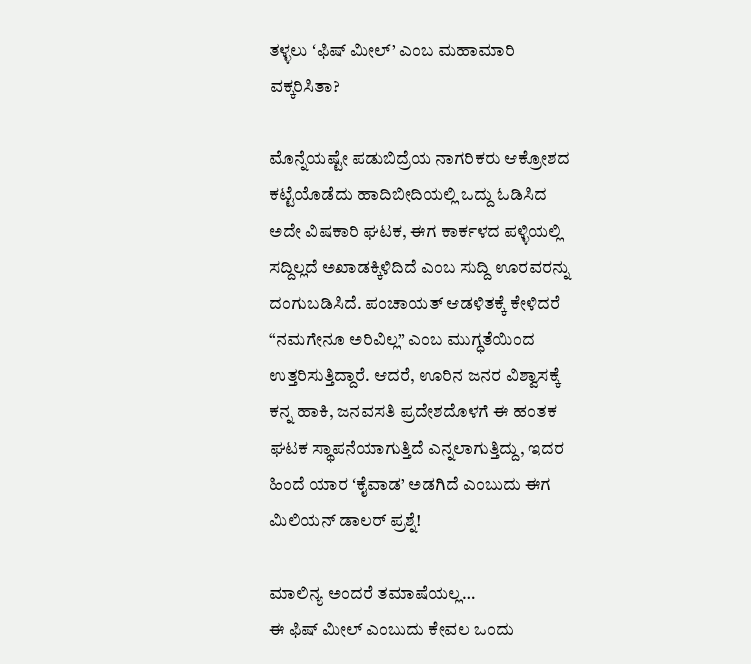ತಳ್ಳಲು ʻಫಿಷ್ ಮೀಲ್’ ಎಂಬ ಮಹಾಮಾರಿ ವಕ್ಕರಿಸಿತಾ?

ಮೊನ್ನೆಯಷ್ಟೇ ಪಡುಬಿದ್ರೆಯ ನಾಗರಿಕರು ಆಕ್ರೋಶದ ಕಟ್ಟೆಯೊಡೆದು ಹಾದಿಬೀದಿಯಲ್ಲಿ ಒದ್ದು ಓಡಿಸಿದ ಅದೇ ವಿಷಕಾರಿ ಘಟಕ, ಈಗ ಕಾರ್ಕಳದ ಪಳ್ಳಿಯಲ್ಲಿ ಸದ್ದಿಲ್ಲದೆ ಅಖಾಡಕ್ಕಿಳಿದಿದೆ ಎಂಬ ಸುದ್ದಿ ಊರವರನ್ನು ದಂಗುಬಡಿಸಿದೆ. ಪಂಚಾಯತ್ ಆಡಳಿತಕ್ಕೆ ಕೇಳಿದರೆ “ನಮಗೇನೂ ಅರಿವಿಲ್ಲ” ಎಂಬ ಮುಗ್ಧತೆಯಿಂದ ಉತ್ತರಿಸುತ್ತಿದ್ದಾರೆ. ಆದರೆ, ಊರಿನ ಜನರ ವಿಶ್ವಾಸಕ್ಕೆ ಕನ್ನ ಹಾಕಿ, ಜನವಸತಿ ಪ್ರದೇಶದೊಳಗೆ ಈ ಹಂತಕ ಘಟಕ ಸ್ಥಾಪನೆಯಾಗುತ್ತಿದೆ ಎನ್ನಲಾಗುತ್ತಿದ್ದು, ಇದರ ಹಿಂದೆ ಯಾರ ʻಕೈವಾಡ’ ಅಡಗಿದೆ ಎಂಬುದು ಈಗ ಮಿಲಿಯನ್ ಡಾಲರ್ ಪ್ರಶ್ನೆ!

ಮಾಲಿನ್ಯ ಅಂದರೆ ತಮಾಷೆಯಲ್ಲ…
ಈ ಫಿಷ್ ಮೀಲ್ ಎಂಬುದು ಕೇವಲ ಒಂದು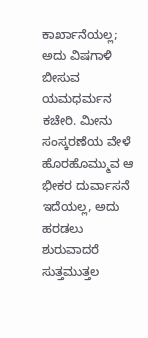ಕಾರ್ಖಾನೆಯಲ್ಲ; ಅದು ವಿಷಗಾಳಿ ಬೀಸುವ ಯಮಧರ್ಮನ ಕಚೇರಿ. ಮೀನು ಸಂಸ್ಕರಣೆಯ ವೇಳೆ ಹೊರಹೊಮ್ಮುವ ಆ ಭೀಕರ ದುರ್ವಾಸನೆ ಇದೆಯಲ್ಲ, ಅದು ಹರಡಲು ಶುರುವಾದರೆ ಸುತ್ತಮುತ್ತಲ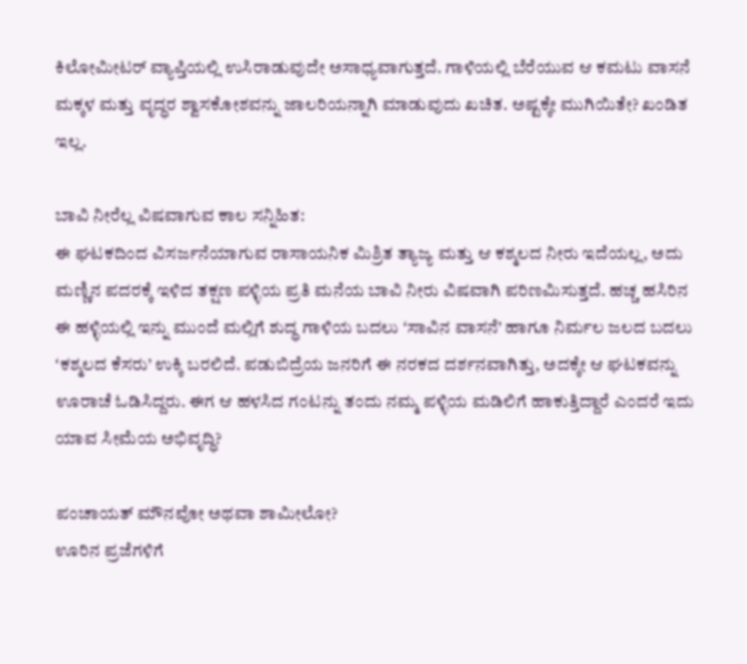ಕಿಲೋಮೀಟರ್ ವ್ಯಾಪ್ತಿಯಲ್ಲಿ ಉಸಿರಾಡುವುದೇ ಅಸಾಧ್ಯವಾಗುತ್ತದೆ. ಗಾಳಿಯಲ್ಲಿ ಬೆರೆಯುವ ಆ ಕಮಟು ವಾಸನೆ ಮಕ್ಕಳ ಮತ್ತು ವೃದ್ಧರ ಶ್ವಾಸಕೋಶವನ್ನು ಜಾಲರಿಯನ್ನಾಗಿ ಮಾಡುವುದು ಖಚಿತ. ಅಷ್ಟಕ್ಕೇ ಮುಗಿಯಿತೇ? ಖಂಡಿತ ಇಲ್ಲ.

ಬಾವಿ ನೀರೆಲ್ಲ ವಿಷವಾಗುವ ಕಾಲ ಸನ್ನಿಹಿತ:
ಈ ಘಟಕದಿಂದ ವಿಸರ್ಜನೆಯಾಗುವ ರಾಸಾಯನಿಕ ಮಿಶ್ರಿತ ತ್ಯಾಜ್ಯ ಮತ್ತು ಆ ಕಶ್ಮಲದ ನೀರು ಇದೆಯಲ್ಲ, ಅದು ಮಣ್ಣಿನ ಪದರಕ್ಕೆ ಇಳಿದ ತಕ್ಷಣ ಪಳ್ಳಿಯ ಪ್ರತಿ ಮನೆಯ ಬಾವಿ ನೀರು ವಿಷವಾಗಿ ಪರಿಣಮಿಸುತ್ತದೆ. ಹಚ್ಚ ಹಸಿರಿನ ಈ ಹಳ್ಳಿಯಲ್ಲಿ ಇನ್ನು ಮುಂದೆ ಮಲ್ಲಿಗೆ ಶುದ್ಧ ಗಾಳಿಯ ಬದಲು ʻಸಾವಿನ ವಾಸನೆ’ ಹಾಗೂ ನಿರ್ಮಲ ಜಲದ ಬದಲು ʻಕಶ್ಮಲದ ಕೆಸರು’ ಉಕ್ಕಿ ಬರಲಿದೆ. ಪಡುಬಿದ್ರೆಯ ಜನರಿಗೆ ಈ ನರಕದ ದರ್ಶನವಾಗಿತ್ತು, ಅದಕ್ಕೇ ಆ ಘಟಕವನ್ನು ಊರಾಚೆ ಓಡಿಸಿದ್ದರು. ಈಗ ಆ ಹಳಸಿದ ಗಂಟನ್ನು ತಂದು ನಮ್ಮ ಪಳ್ಳಿಯ ಮಡಿಲಿಗೆ ಹಾಕುತ್ತಿದ್ದಾರೆ ಎಂದರೆ ಇದು ಯಾವ ಸೀಮೆಯ ಅಭಿವೃದ್ಧಿ?

ಪಂಚಾಯತ್ ಮೌನವೋ ಅಥವಾ ಶಾಮೀಲೋ?
ಊರಿನ ಪ್ರಜೆಗಳಿಗೆ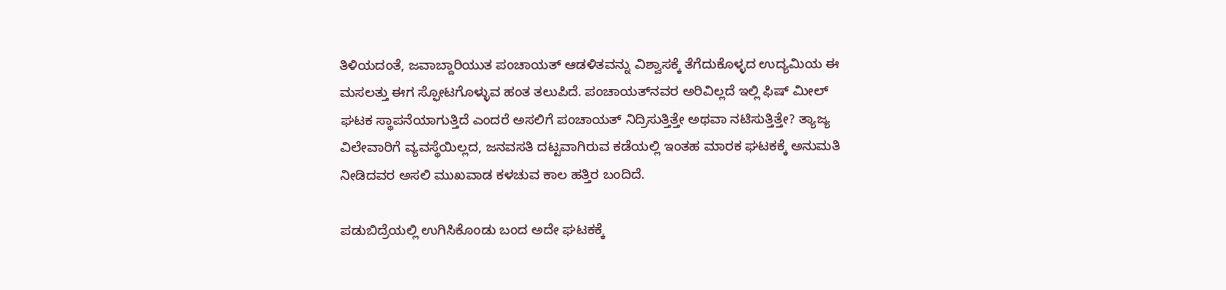ತಿಳಿಯದಂತೆ, ಜವಾಬ್ದಾರಿಯುತ ಪಂಚಾಯತ್ ಆಡಳಿತವನ್ನು ವಿಶ್ವಾಸಕ್ಕೆ ತೆಗೆದುಕೊಳ್ಳದ ಉದ್ಯಮಿಯ ಈ ಮಸಲತ್ತು ಈಗ ಸ್ಫೋಟಗೊಳ್ಳುವ ಹಂತ ತಲುಪಿದೆ. ಪಂಚಾಯತ್‌ನವರ ಅರಿವಿಲ್ಲದೆ ಇಲ್ಲಿ ಫಿಷ್‌ ಮೀಲ್‌ ಘಟಕ ಸ್ಥಾಪನೆಯಾಗುತ್ತಿದೆ ಎಂದರೆ ಅಸಲಿಗೆ ಪಂಚಾಯತ್ ನಿದ್ರಿಸುತ್ತಿತ್ತೇ ಅಥವಾ ನಟಿಸುತ್ತಿತ್ತೇ? ತ್ಯಾಜ್ಯ ವಿಲೇವಾರಿಗೆ ವ್ಯವಸ್ಥೆಯಿಲ್ಲದ, ಜನವಸತಿ ದಟ್ಟವಾಗಿರುವ ಕಡೆಯಲ್ಲಿ ಇಂತಹ ಮಾರಕ ಘಟಕಕ್ಕೆ ಅನುಮತಿ ನೀಡಿದವರ ಅಸಲಿ ಮುಖವಾಡ ಕಳಚುವ ಕಾಲ ಹತ್ತಿರ ಬಂದಿದೆ.

ಪಡುಬಿದ್ರೆಯಲ್ಲಿ ಉಗಿಸಿಕೊಂಡು ಬಂದ ಅದೇ ಘಟಕಕ್ಕೆ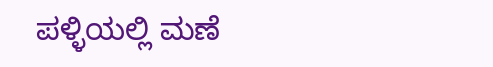ಪಳ್ಳಿಯಲ್ಲಿ ಮಣೆ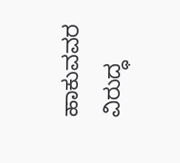ಹಾಕುವವರ ವಿರುದ್ಧ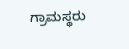ಗ್ರಾಮಸ್ಥರು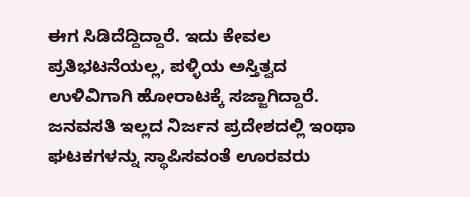ಈಗ ಸಿಡಿದೆದ್ದಿದ್ದಾರೆ. ಇದು ಕೇವಲ ಪ್ರತಿಭಟನೆಯಲ್ಲ, ಪಳ್ಳಿಯ ಅಸ್ತಿತ್ವದ ಉಳಿವಿಗಾಗಿ ಹೋರಾಟಕ್ಕೆ ಸಜ್ಜಾಗಿದ್ದಾರೆ. ಜನವಸತಿ ಇಲ್ಲದ ನಿರ್ಜನ ಪ್ರದೇಶದಲ್ಲಿ ಇಂಥಾ ಘಟಕಗಳನ್ನು ಸ್ಥಾಪಿಸವಂತೆ ಊರವರು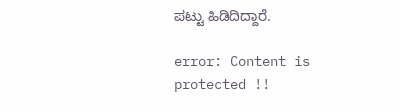ಪಟ್ಟು ಹಿಡಿದಿದ್ದಾರೆ.

error: Content is protected !!